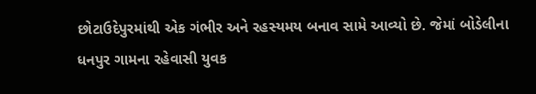છોટાઉદેપુરમાંથી એક ગંભીર અને રહસ્યમય બનાવ સામે આવ્યો છે. જેમાં બોડેલીના ધનપુર ગામના રહેવાસી યુવક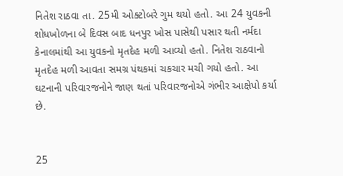નિતેશ રાઠવા તા. 25મી ઓક્ટોબરે ગુમ થયો હતો. આ 24 યુવકની શોધખોળના બે દિવસ બાદ ધનપુર ખોસ પાસેથી પસાર થતી નર્મદા કેનાલમાંથી આ યુવકનો મૃતદેહ મળી આવ્યો હતો. નિતેશ રાઠવાનો મૃતદેહ મળી આવતા સમગ્ર પંથકમાં ચકચાર મચી ગયો હતો. આ ઘટનાની પરિવારજનોને જાણ થતાં પરિવારજનોએ ગંભીર આક્ષેપો કર્યા છે.


25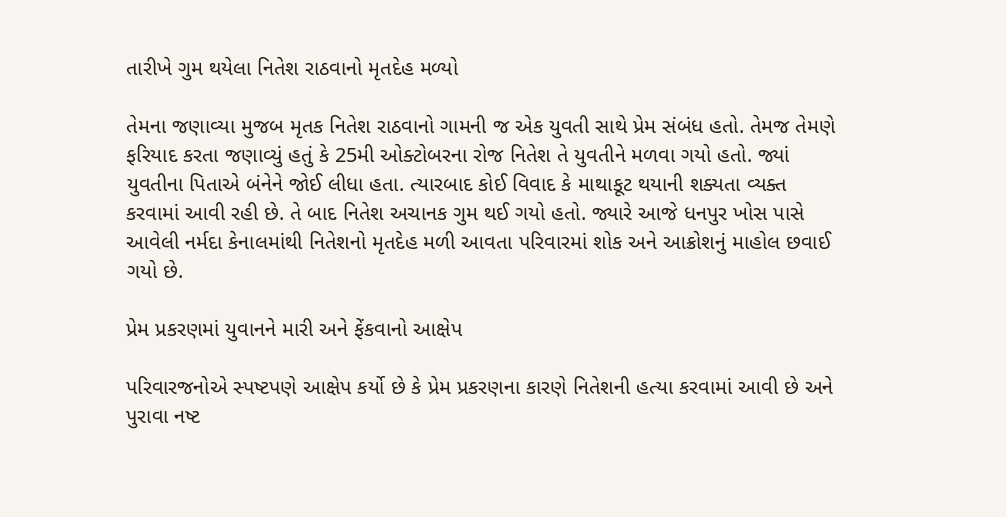તારીખે ગુમ થયેલા નિતેશ રાઠવાનો મૃતદેહ મળ્યો

તેમના જણાવ્યા મુજબ મૃતક નિતેશ રાઠવાનો ગામની જ એક યુવતી સાથે પ્રેમ સંબંધ હતો. તેમજ તેમણે ફરિયાદ કરતા જણાવ્યું હતું કે 25મી ઓક્ટોબરના રોજ નિતેશ તે યુવતીને મળવા ગયો હતો. જ્યાં યુવતીના પિતાએ બંનેને જોઈ લીધા હતા. ત્યારબાદ કોઈ વિવાદ કે માથાકૂટ થયાની શક્યતા વ્યક્ત કરવામાં આવી રહી છે. તે બાદ નિતેશ અચાનક ગુમ થઈ ગયો હતો. જ્યારે આજે ધનપુર ખોસ પાસે આવેલી નર્મદા કેનાલમાંથી નિતેશનો મૃતદેહ મળી આવતા પરિવારમાં શોક અને આક્રોશનું માહોલ છવાઈ ગયો છે.

પ્રેમ પ્રકરણમાં યુવાનને મારી અને ફેંકવાનો આક્ષેપ

પરિવારજનોએ સ્પષ્ટપણે આક્ષેપ કર્યો છે કે પ્રેમ પ્રકરણના કારણે નિતેશની હત્યા કરવામાં આવી છે અને પુરાવા નષ્ટ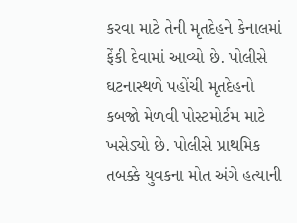કરવા માટે તેની મૃતદેહને કેનાલમાં ફેંકી દેવામાં આવ્યો છે. પોલીસે ઘટનાસ્થળે પહોંચી મૃતદેહનો કબજો મેળવી પોસ્ટમોર્ટમ માટે ખસેડ્યો છે. પોલીસે પ્રાથમિક તબક્કે યુવકના મોત અંગે હત્યાની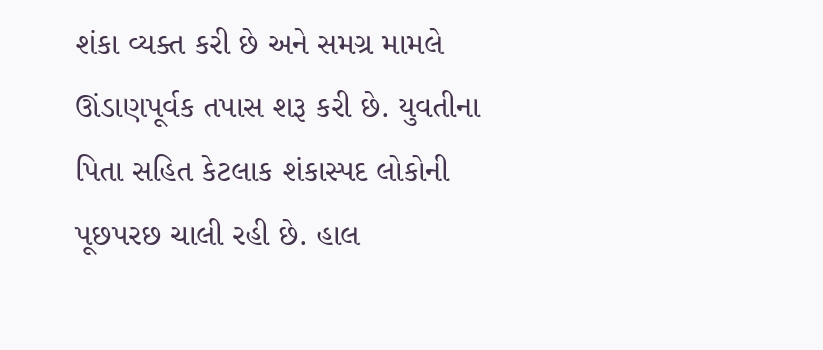શંકા વ્યક્ત કરી છે અને સમગ્ર મામલે ઊંડાણપૂર્વક તપાસ શરૂ કરી છે. યુવતીના પિતા સહિત કેટલાક શંકાસ્પદ લોકોની પૂછપરછ ચાલી રહી છે. હાલ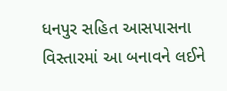ધનપુર સહિત આસપાસના વિસ્તારમાં આ બનાવને લઈને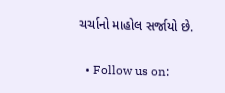ચર્ચાનો માહોલ સર્જાયો છે.


  • Follow us on: